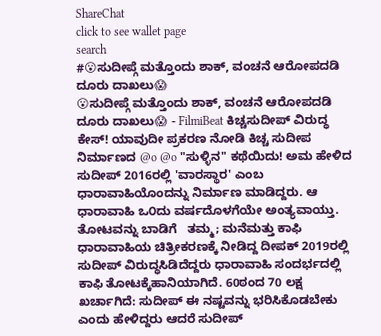ShareChat
click to see wallet page
search
#😮ಸುದೀಪ್ಗೆ ಮತ್ತೊಂದು ಶಾಕ್, ವಂಚನೆ ಆರೋಪದಡಿ ದೂರು ದಾಖಲು😱
😮ಸುದೀಪ್ಗೆ ಮತ್ತೊಂದು ಶಾಕ್, ವಂಚನೆ ಆರೋಪದಡಿ ದೂರು ದಾಖಲು😱 - FilmiBeat ಕಿಚ್ಚಸುದೀಪ್ ವಿರುದ್ಧ ಕೇಸ್! ಯಾವುದೀ ಪ್ರಕರಣ ನೋಡಿ ಕಿಚ್ಚ ಸುದೀಪ ನಿರ್ಮಾಣದ @o @o "ಸುಳ್ಳಿನ" ಕಥೆಯಿದು! ಅಮ ಹೇಳಿದ ಸುದೀಪ್ 2016ರಲ್ಲಿ 'ವಾರಸ್ಥಾರ' ಎಂಬ ಧಾರಾವಾಹಿಯೊಂದನ್ನು ನಿರ್ಮಾಣ ಮಾಡಿದ್ದರು. ಆ ಧಾರಾವಾಹಿ ಒ೦ದು ವರ್ಷದೊಳಗೆಯೇ ಅಂತ್ಯವಾಯ್ತು. ತೋಟವನ್ನು ಬಾಡಿಗೆ   ತಮ್ಮ; ಮನೆಮತ್ತು ಕಾಫಿ ಧಾರಾವಾಹಿಯ ಚಿತ್ರೀಕರಣಕ್ಕೆ ನೀಡಿದ್ದ ದೀಪಕ್ 2019ರಲ್ಲಿ ಸುದೀಪ್ ವಿರುದ್ಧಸಿಡಿದೆದ್ದರು ಧಾರಾವಾಹಿ ಸಂದರ್ಭದಲ್ಲಿ ಕಾಫಿ ತೋಟಕ್ಕೆಹಾನಿಯಾಗಿದೆ. 60ಠಂದ 70 ಲಕ್ಷ ಖರ್ಚಾಗಿದೆ: ಸುದೀಪ್ ಈ ನಷ್ಟವನ್ನು ಭರಿಸಿಕೊಡಬೇಕು ಎಂದು ಹೇಳಿದ್ದರು ಆದರೆ ಸುದೀಪ್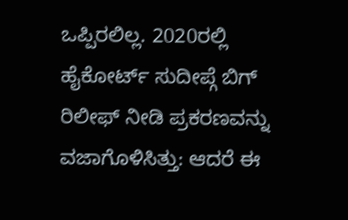ಒಪ್ಪಿರಲಿಲ್ಲ. 2020ರಲ್ಲಿ ಹೈಕೋರ್ಟ್ ಸುದೀಪ್ಗೆ ಬಿಗ್ ರಿಲೀಫ್ ನೀಡಿ ಪ್ರಕರಣವನ್ನು ವಜಾಗೊಳಿಸಿತ್ತು: ಆದರೆ ಈ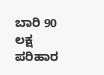ಬಾರಿ 90 ಲಕ್ಷ ಪರಿಹಾರ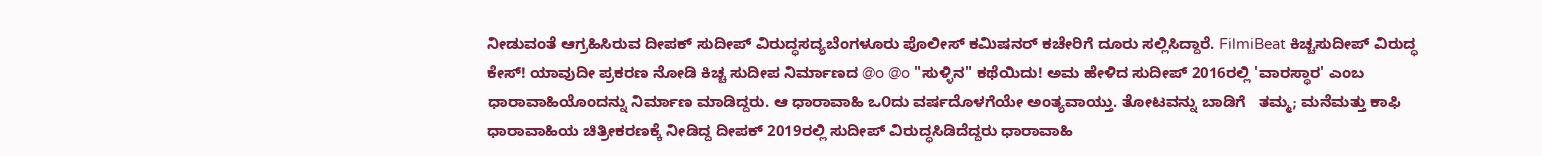ನೀಡುವಂತೆ ಆಗ್ರಹಿಸಿರುವ ದೀಪಕ್ ಸುದೀಪ್ ವಿರುದ್ಧಸದ್ಯಬೆಂಗಳೂರು ಪೊಲೀಸ್ ಕಮಿಷನರ್ ಕಚೇರಿಗೆ ದೂರು ಸಲ್ಲಿಸಿದ್ದಾರೆ. FilmiBeat ಕಿಚ್ಚಸುದೀಪ್ ವಿರುದ್ಧ ಕೇಸ್! ಯಾವುದೀ ಪ್ರಕರಣ ನೋಡಿ ಕಿಚ್ಚ ಸುದೀಪ ನಿರ್ಮಾಣದ @o @o "ಸುಳ್ಳಿನ" ಕಥೆಯಿದು! ಅಮ ಹೇಳಿದ ಸುದೀಪ್ 2016ರಲ್ಲಿ 'ವಾರಸ್ಥಾರ' ಎಂಬ ಧಾರಾವಾಹಿಯೊಂದನ್ನು ನಿರ್ಮಾಣ ಮಾಡಿದ್ದರು. ಆ ಧಾರಾವಾಹಿ ಒ೦ದು ವರ್ಷದೊಳಗೆಯೇ ಅಂತ್ಯವಾಯ್ತು. ತೋಟವನ್ನು ಬಾಡಿಗೆ   ತಮ್ಮ; ಮನೆಮತ್ತು ಕಾಫಿ ಧಾರಾವಾಹಿಯ ಚಿತ್ರೀಕರಣಕ್ಕೆ ನೀಡಿದ್ದ ದೀಪಕ್ 2019ರಲ್ಲಿ ಸುದೀಪ್ ವಿರುದ್ಧಸಿಡಿದೆದ್ದರು ಧಾರಾವಾಹಿ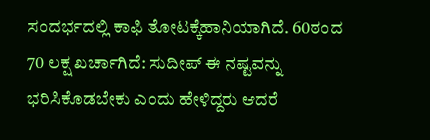ಸಂದರ್ಭದಲ್ಲಿ ಕಾಫಿ ತೋಟಕ್ಕೆಹಾನಿಯಾಗಿದೆ. 60ಠಂದ 70 ಲಕ್ಷ ಖರ್ಚಾಗಿದೆ: ಸುದೀಪ್ ಈ ನಷ್ಟವನ್ನು ಭರಿಸಿಕೊಡಬೇಕು ಎಂದು ಹೇಳಿದ್ದರು ಆದರೆ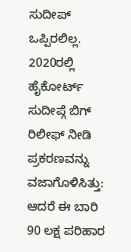ಸುದೀಪ್   ಒಪ್ಪಿರಲಿಲ್ಲ. 2020ರಲ್ಲಿ ಹೈಕೋರ್ಟ್ ಸುದೀಪ್ಗೆ ಬಿಗ್ ರಿಲೀಫ್ ನೀಡಿ ಪ್ರಕರಣವನ್ನು ವಜಾಗೊಳಿಸಿತ್ತು: ಆದರೆ ಈ ಬಾರಿ 90 ಲಕ್ಷ ಪರಿಹಾರ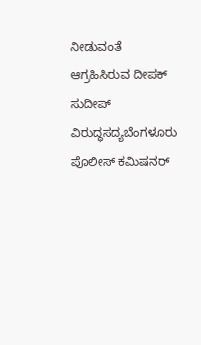ನೀಡುವಂತೆ ಆಗ್ರಹಿಸಿರುವ ದೀಪಕ್ ಸುದೀಪ್ ವಿರುದ್ಧಸದ್ಯಬೆಂಗಳೂರು ಪೊಲೀಸ್ ಕಮಿಷನರ್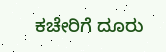ಕಚೇರಿಗೆ ದೂರು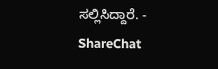ಸಲ್ಲಿಸಿದ್ದಾರೆ. - ShareChat